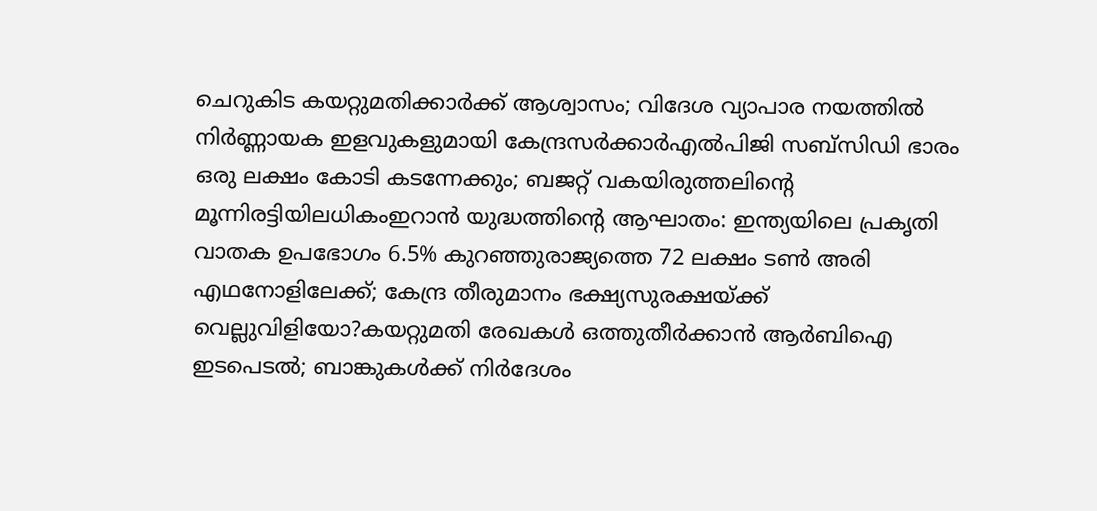ചെറുകിട കയറ്റുമതിക്കാര്‍ക്ക് ആശ്വാസം; വിദേശ വ്യാപാര നയത്തില്‍ നിര്‍ണ്ണായക ഇളവുകളുമായി കേന്ദ്രസര്‍ക്കാര്‍എല്‍പിജി സബ്സിഡി ഭാരം ഒരു ലക്ഷം കോടി കടന്നേക്കും; ബജറ്റ് വകയിരുത്തലിന്റെ മൂന്നിരട്ടിയിലധികംഇറാന്‍ യുദ്ധത്തിന്റെ ആഘാതം: ഇന്ത്യയിലെ പ്രകൃതി വാതക ഉപഭോഗം 6.5% കുറഞ്ഞുരാജ്യത്തെ 72 ലക്ഷം ടൺ അരി എഥനോളിലേക്ക്; കേന്ദ്ര തീരുമാനം ഭക്ഷ്യസുരക്ഷയ്ക്ക് വെല്ലുവിളിയോ?കയറ്റുമതി രേഖകള്‍ ഒത്തുതീര്‍ക്കാന്‍ ആര്‍ബിഐ ഇടപെടല്‍; ബാങ്കുകള്‍ക്ക് നിര്‍ദേശം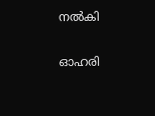നല്‍കി

ഓഹരി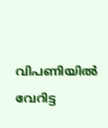വിപണിയിൽ വേറിട്ട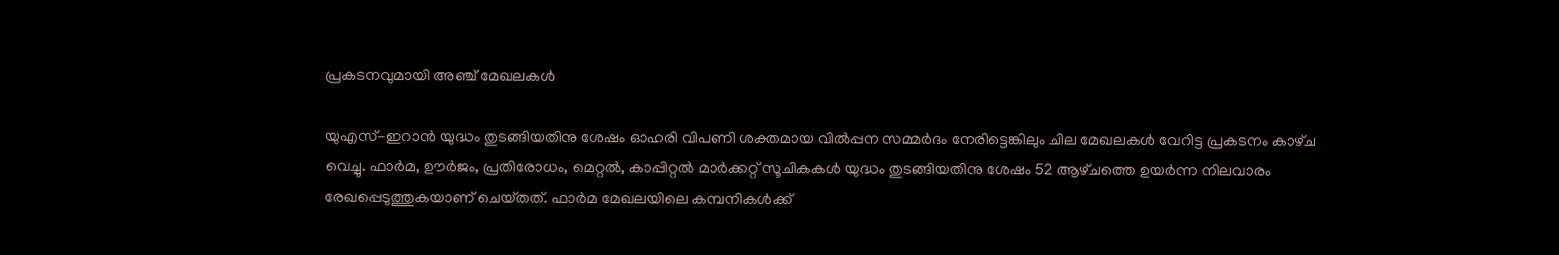പ്രകടനവുമായി അഞ്ച്‌ മേഖലകള്‍

യുഎസ്‌-ഇറാന്‍ യുദ്ധം തുടങ്ങിയതിനു ശേഷം ഓഹരി വിപണി ശക്തമായ വില്‍പ്പന സമ്മര്‍ദം നേരിട്ടെങ്കിലും ചില മേഖലകള്‍ വേറിട്ട പ്രകടനം കാഴ്‌ച വെച്ചു. ഫാര്‍മ, ഊര്‍ജം, പ്രതിരോധം, മെറ്റല്‍, കാപ്പിറ്റല്‍ മാര്‍ക്കറ്റ്‌ സൂചികകള്‍ യുദ്ധം തുടങ്ങിയതിനു ശേഷം 52 ആഴ്‌ചത്തെ ഉയര്‍ന്ന നിലവാരം രേഖപ്പെടുത്തുകയാണ്‌ ചെയ്‌തത്‌. ഫാര്‍മ മേഖലയിലെ കമ്പനികള്‍ക്ക്‌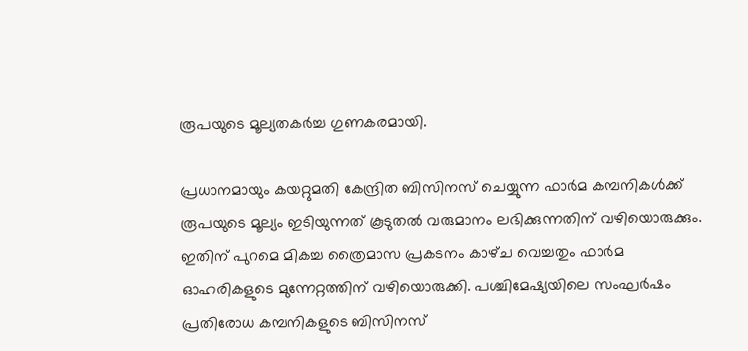രൂപയുടെ മൂല്യതകര്‍ച്ച ഗുണകരമായി.

പ്രധാനമായും കയറ്റുമതി കേന്ദ്രിത ബിസിനസ്‌ ചെയ്യുന്ന ഫാര്‍മ കമ്പനികള്‍ക്ക്‌ രൂപയുടെ മൂല്യം ഇടിയുന്നത്‌ കൂടുതല്‍ വരുമാനം ലഭിക്കുന്നതിന്‌ വഴിയൊരുക്കും. ഇതിന്‌ പുറമെ മികച്ച ത്രൈമാസ പ്രകടനം കാഴ്‌ച വെച്ചതും ഫാര്‍മ ഓഹരികളുടെ മുന്നേറ്റത്തിന്‌ വഴിയൊരുക്കി. പശ്ചിമേഷ്യയിലെ സംഘര്‍ഷം പ്രതിരോധ കമ്പനികളുടെ ബിസിനസ്‌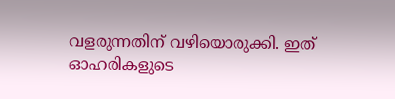വളരുന്നതിന്‌ വഴിയൊരുക്കി. ഇത്‌ ഓഹരികളുടെ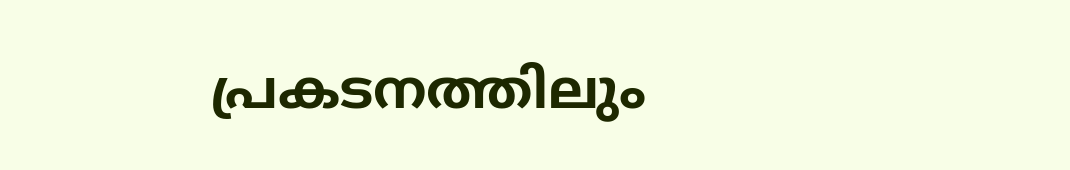പ്രകടനത്തിലും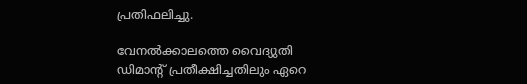പ്രതിഫലിച്ചു.

വേനല്‍ക്കാലത്തെ വൈദ്യുതി ഡിമാന്റ്‌ പ്രതീക്ഷിച്ചതിലും ഏറെ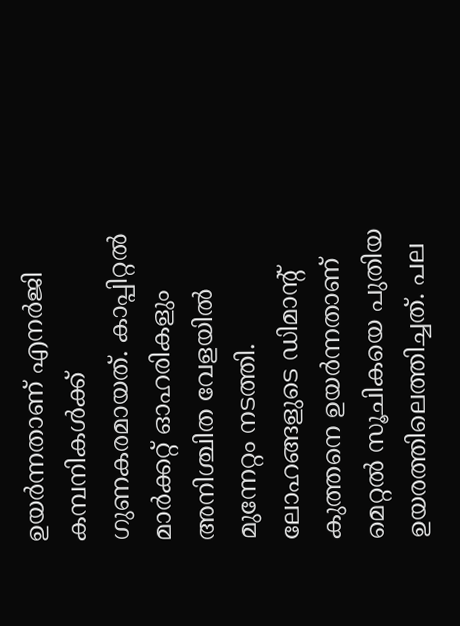ഉയര്‍ന്നതാണ്‌ എനര്‍ജി കമ്പനികള്‍ക്ക്‌ ഗുണകരമായത്‌. കാപ്പിറ്റല്‍ മാര്‍ക്കറ്റ്‌ ഓഹരികളും അനിശ്ചിത വേളയില്‍ മുന്നേറ്റം നടത്തി. ലോഹങ്ങളുടെ ഡിമാന്റ്‌ കുത്തനെ ഉയര്‍ന്നതാണ്‌ മെറ്റല്‍ സൂചികയെ പുതിയ ഉയരത്തിലെത്തിച്ചത്‌. പല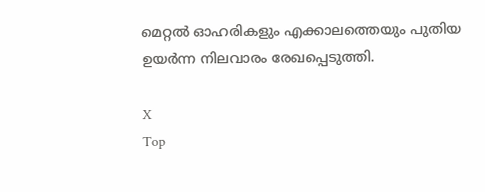മെറ്റല്‍ ഓഹരികളും എക്കാലത്തെയും പുതിയ ഉയര്‍ന്ന നിലവാരം രേഖപ്പെടുത്തി.

X
Top